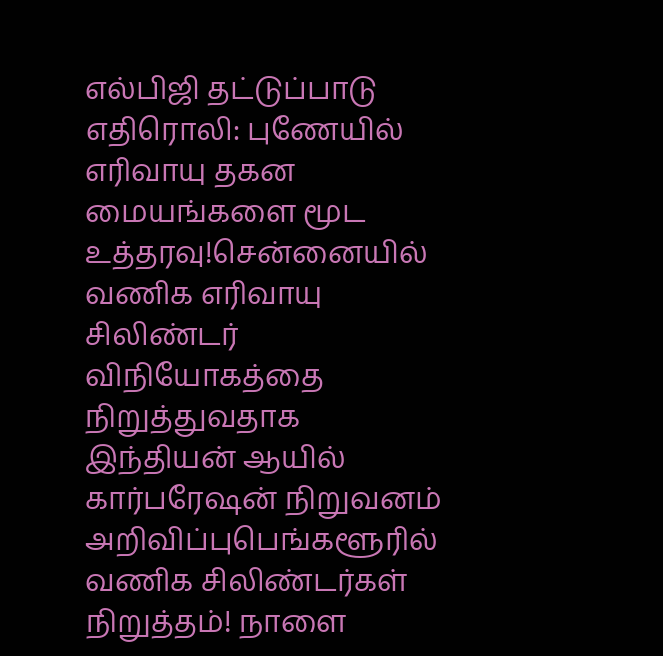எல்பிஜி தட்டுப்பாடு எதிரொலி: புணேயில் எரிவாயு தகன மையங்களை மூட உத்தரவு!சென்னையில் வணிக எரிவாயு சிலிண்டர் விநியோகத்தை நிறுத்துவதாக இந்தியன் ஆயில் கார்பரேஷன் நிறுவனம் அறிவிப்புபெங்களூரில் வணிக சிலிண்டர்கள் நிறுத்தம்! நாளை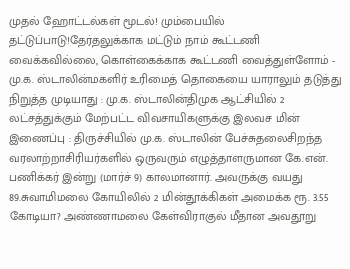முதல் ஹோட்டல்கள் மூடல்! மும்பையில் தட்டுப்பாடு!தேர்தலுக்காக மட்டும் நாம் கூட்டணி வைக்கவில்லை, கொள்கைக்காக கூட்டணி வைத்துள்ளோம் - மு.க. ஸ்டாலின்மகளிர் உரிமைத் தொகையை யாராலும் தடுத்து நிறுத்த முடியாது : மு.க. ஸ்டாலின்திமுக ஆட்சியில் 2 லட்சத்துக்கும் மேற்பட்ட விவசாயிகளுக்கு இலவச மின் இணைப்பு : திருச்சியில் மு.க. ஸ்டாலின் பேச்சுதலைசிறந்த வரலாற்றாசிரியர்களில் ஒருவரும் எழுத்தாளருமான கே.என். பணிக்கர் இன்று (மார்ச் 9) காலமானார். அவருக்கு வயது 89.சுவாமிமலை கோயிலில் 2 மின்தூக்கிகள் அமைக்க ரூ. 3.55 கோடியா? அண்ணாமலை கேள்விராகுல் மீதான அவதூறு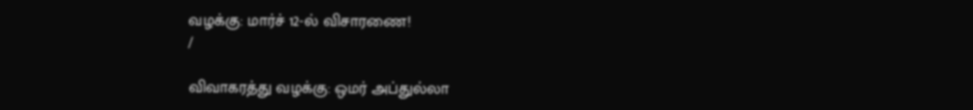வழக்கு: மார்ச் 12-ல் விசாரணை!
/

விவாகரத்து வழக்கு: ஒமர் அப்துல்லா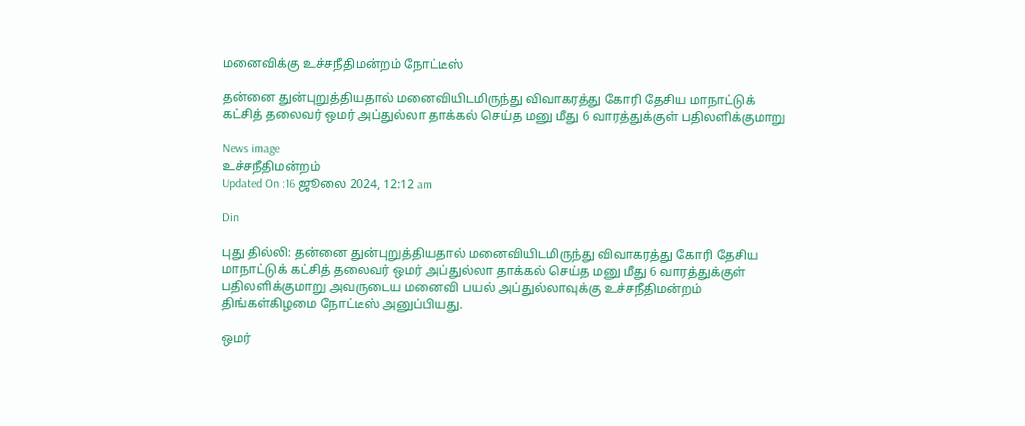மனைவிக்கு உச்சநீதிமன்றம் நோட்டீஸ்

தன்னை துன்புறுத்தியதால் மனைவியிடமிருந்து விவாகரத்து கோரி தேசிய மாநாட்டுக் கட்சித் தலைவர் ஒமர் அப்துல்லா தாக்கல் செய்த மனு மீது 6 வாரத்துக்குள் பதிலளிக்குமாறு

News image
உச்சநீதிமன்றம்
Updated On :16 ஜூலை 2024, 12:12 am

Din

புது தில்லி: தன்னை துன்புறுத்தியதால் மனைவியிடமிருந்து விவாகரத்து கோரி தேசிய மாநாட்டுக் கட்சித் தலைவர் ஒமர் அப்துல்லா தாக்கல் செய்த மனு மீது 6 வாரத்துக்குள் பதிலளிக்குமாறு அவருடைய மனைவி பயல் அப்துல்லாவுக்கு உச்சநீதிமன்றம் திங்கள்கிழமை நோட்டீஸ் அனுப்பியது.

ஒமர்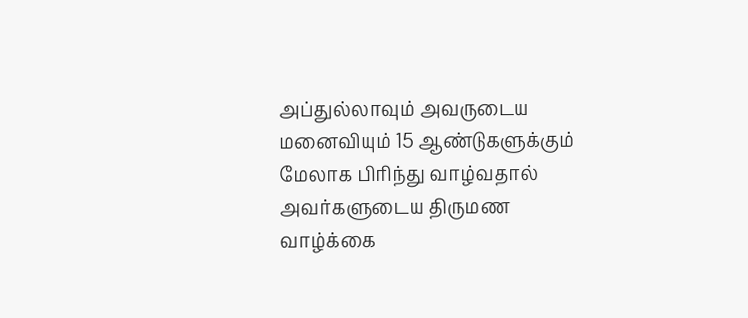அப்துல்லாவும் அவருடைய மனைவியும் 15 ஆண்டுகளுக்கும் மேலாக பிரிந்து வாழ்வதால் அவர்களுடைய திருமண வாழ்க்கை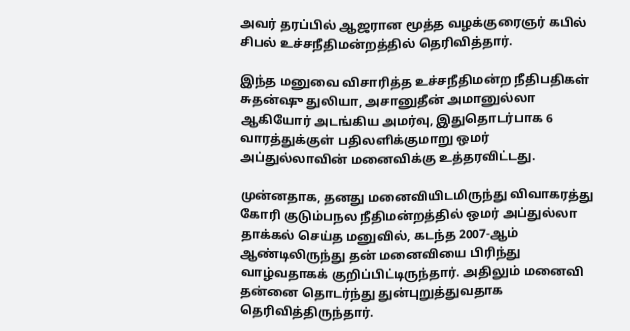அவர் தரப்பில் ஆஜரான மூத்த வழக்குரைஞர் கபில் சிபல் உச்சநீதிமன்றத்தில் தெரிவித்தார்.

இந்த மனுவை விசாரித்த உச்சநீதிமன்ற நீதிபதிகள் சுதன்ஷு துலியா, அசானுதீன் அமானுல்லா ஆகியோர் அடங்கிய அமர்வு, இதுதொடர்பாக 6 வாரத்துக்குள் பதிலளிக்குமாறு ஒமர் அப்துல்லாவின் மனைவிக்கு உத்தரவிட்டது.

முன்னதாக, தனது மனைவியிடமிருந்து விவாகரத்து கோரி குடும்பநல நீதிமன்றத்தில் ஒமர் அப்துல்லா தாக்கல் செய்த மனுவில், கடந்த 2007-ஆம் ஆண்டிலிருந்து தன் மனைவியை பிரிந்து வாழ்வதாகக் குறிப்பிட்டிருந்தார். அதிலும் மனைவி தன்னை தொடர்ந்து துன்புறுத்துவதாக தெரிவித்திருந்தார்.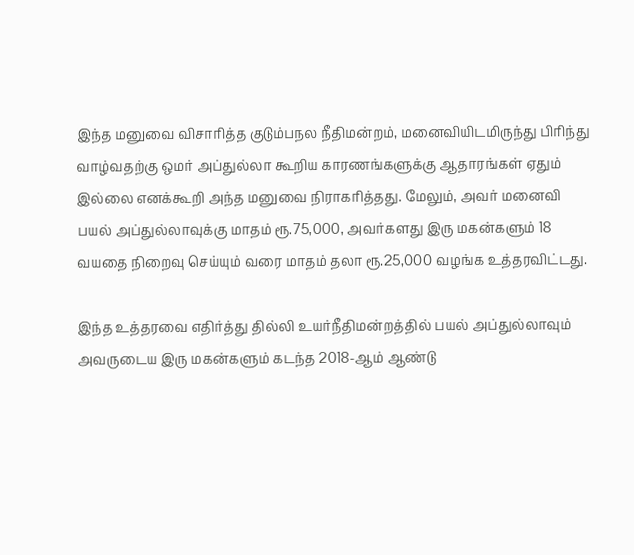இந்த மனுவை விசாரித்த குடும்பநல நீதிமன்றம், மனைவியிடமிருந்து பிரிந்து வாழ்வதற்கு ஒமர் அப்துல்லா கூறிய காரணங்களுக்கு ஆதாரங்கள் ஏதும் இல்லை எனக்கூறி அந்த மனுவை நிராகரித்தது. மேலும், அவர் மனைவி பயல் அப்துல்லாவுக்கு மாதம் ரூ.75,000, அவர்களது இரு மகன்களும் 18 வயதை நிறைவு செய்யும் வரை மாதம் தலா ரூ.25,000 வழங்க உத்தரவிட்டது.

இந்த உத்தரவை எதிர்த்து தில்லி உயர்நீதிமன்றத்தில் பயல் அப்துல்லாவும் அவருடைய இரு மகன்களும் கடந்த 2018-ஆம் ஆண்டு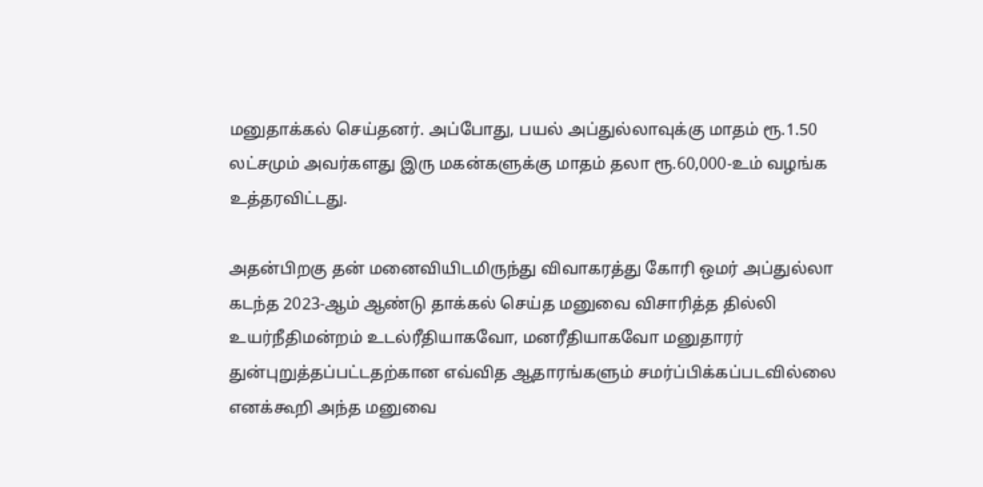மனுதாக்கல் செய்தனர். அப்போது, பயல் அப்துல்லாவுக்கு மாதம் ரூ.1.50 லட்சமும் அவர்களது இரு மகன்களுக்கு மாதம் தலா ரூ.60,000-உம் வழங்க உத்தரவிட்டது.

அதன்பிறகு தன் மனைவியிடமிருந்து விவாகரத்து கோரி ஒமர் அப்துல்லா கடந்த 2023-ஆம் ஆண்டு தாக்கல் செய்த மனுவை விசாரித்த தில்லி உயர்நீதிமன்றம் உடல்ரீதியாகவோ, மனரீதியாகவோ மனுதாரர் துன்புறுத்தப்பட்டதற்கான எவ்வித ஆதாரங்களும் சமர்ப்பிக்கப்படவில்லை எனக்கூறி அந்த மனுவை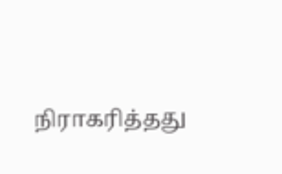நிராகரித்தது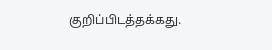குறிப்பிடத்தக்கது.